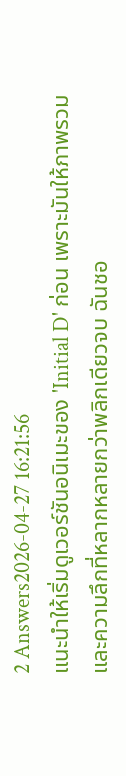2 Answers2026-04-27 16:21:56
แนะนำให้เริ่มดูเวอร์ชันอนิเมะของ 'Initial D' ก่อน เพราะมันให้ภาพรวมและความลึกที่หลากหลายกว่าพลิกเดียวจบ ฉันชอ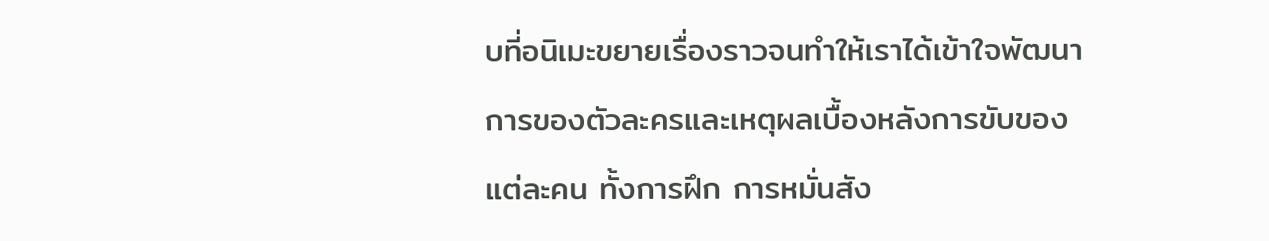บที่อนิเมะขยายเรื่องราวจนทำให้เราได้เข้าใจพัฒนาการของตัวละครและเหตุผลเบื้องหลังการขับของแต่ละคน ทั้งการฝึก การหมั่นสัง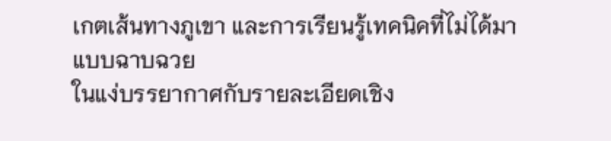เกตเส้นทางภูเขา และการเรียนรู้เทคนิคที่ไม่ได้มาแบบฉาบฉวย
ในแง่บรรยากาศกับรายละเอียดเชิง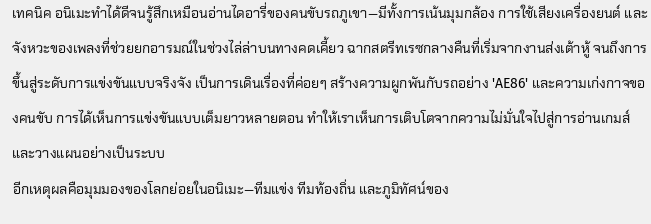เทคนิค อนิเมะทำได้ดีจนรู้สึกเหมือนอ่านไดอารี่ของคนขับรถภูเขา—มีทั้งการเน้นมุมกล้อง การใช้เสียงเครื่องยนต์ และจังหวะของเพลงที่ช่วยยกอารมณ์ในช่วงไล่ล่าบนทางคดเคี้ยว ฉากสตรีทเรซกลางคืนที่เริ่มจากงานส่งเต้าหู้ จนถึงการขึ้นสู่ระดับการแข่งขันแบบจริงจัง เป็นการเดินเรื่องที่ค่อยๆ สร้างความผูกพันกับรถอย่าง 'AE86' และความเก่งกาจของคนขับ การได้เห็นการแข่งขันแบบเต็มยาวหลายตอน ทำให้เราเห็นการเติบโตจากความไม่มั่นใจไปสู่การอ่านเกมส์และวางแผนอย่างเป็นระบบ
อีกเหตุผลคือมุมมองของโลกย่อยในอนิเมะ—ทีมแข่ง ทีมท้องถิ่น และภูมิทัศน์ของ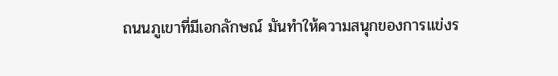ถนนภูเขาที่มีเอกลักษณ์ มันทำให้ความสนุกของการแข่งร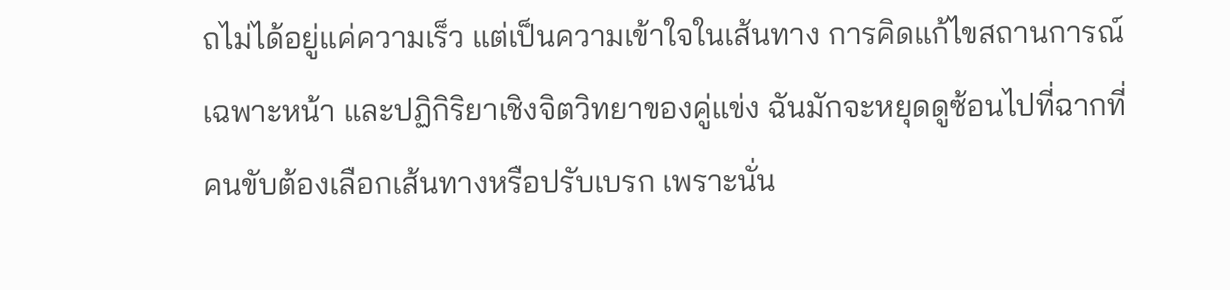ถไม่ได้อยู่แค่ความเร็ว แต่เป็นความเข้าใจในเส้นทาง การคิดแก้ไขสถานการณ์เฉพาะหน้า และปฏิกิริยาเชิงจิตวิทยาของคู่แข่ง ฉันมักจะหยุดดูซ้อนไปที่ฉากที่คนขับต้องเลือกเส้นทางหรือปรับเบรก เพราะนั่น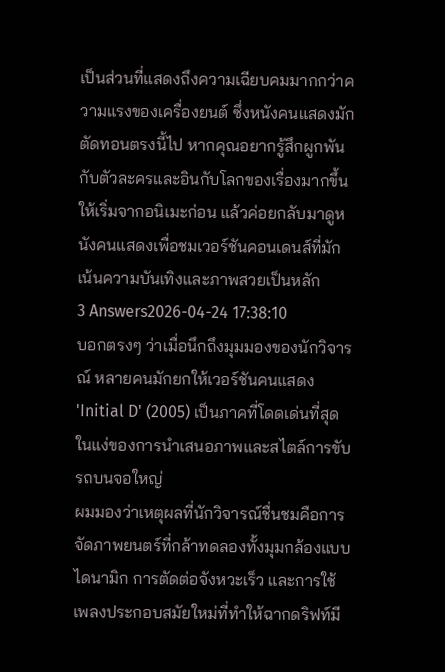เป็นส่วนที่แสดงถึงความเฉียบคมมากกว่าความแรงของเครื่องยนต์ ซึ่งหนังคนแสดงมักตัดทอนตรงนี้ไป หากคุณอยากรู้สึกผูกพันกับตัวละครและอินกับโลกของเรื่องมากขึ้น ให้เริ่มจากอนิเมะก่อน แล้วค่อยกลับมาดูหนังคนแสดงเพื่อชมเวอร์ชันคอนเดนส์ที่มักเน้นความบันเทิงและภาพสวยเป็นหลัก
3 Answers2026-04-24 17:38:10
บอกตรงๆ ว่าเมื่อนึกถึงมุมมองของนักวิจารณ์ หลายคนมักยกให้เวอร์ชันคนแสดง 'Initial D' (2005) เป็นภาคที่โดดเด่นที่สุดในแง่ของการนำเสนอภาพและสไตล์การขับรถบนจอใหญ่
ผมมองว่าเหตุผลที่นักวิจารณ์ชื่นชมคือการจัดภาพยนตร์ที่กล้าทดลองทั้งมุมกล้องแบบไดนามิก การตัดต่อจังหวะเร็ว และการใช้เพลงประกอบสมัยใหม่ที่ทำให้ฉากดริฟท์มี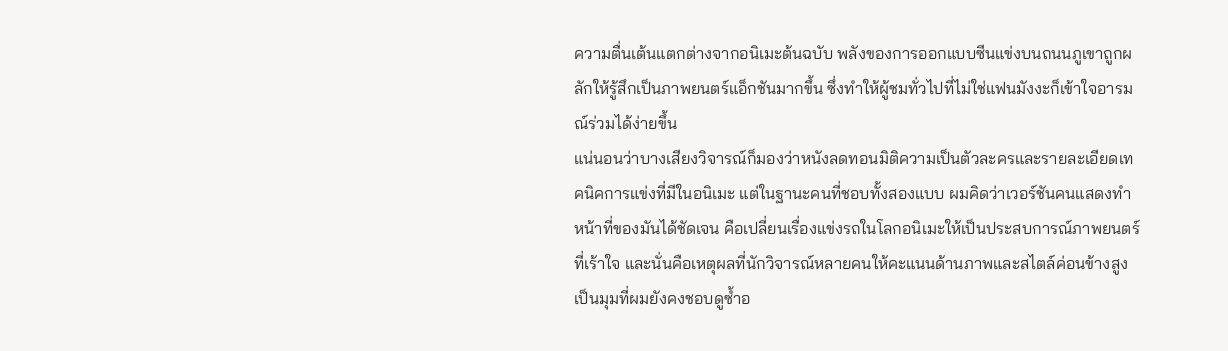ความตื่นเต้นแตกต่างจากอนิเมะต้นฉบับ พลังของการออกแบบซีนแข่งบนถนนภูเขาถูกผลักให้รู้สึกเป็นภาพยนตร์แอ็กชันมากขึ้น ซึ่งทำให้ผู้ชมทั่วไปที่ไม่ใช่แฟนมังงะก็เข้าใจอารมณ์ร่วมได้ง่ายขึ้น
แน่นอนว่าบางเสียงวิจารณ์ก็มองว่าหนังลดทอนมิติความเป็นตัวละครและรายละเอียดเทคนิคการแข่งที่มีในอนิเมะ แต่ในฐานะคนที่ชอบทั้งสองแบบ ผมคิดว่าเวอร์ชันคนแสดงทำหน้าที่ของมันได้ชัดเจน คือเปลี่ยนเรื่องแข่งรถในโลกอนิเมะให้เป็นประสบการณ์ภาพยนตร์ที่เร้าใจ และนั่นคือเหตุผลที่นักวิจารณ์หลายคนให้คะแนนด้านภาพและสไตล์ค่อนข้างสูง เป็นมุมที่ผมยังคงชอบดูซ้ำอ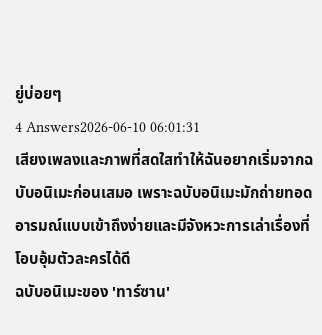ยู่บ่อยๆ
4 Answers2026-06-10 06:01:31
เสียงเพลงและภาพที่สดใสทำให้ฉันอยากเริ่มจากฉบับอนิเมะก่อนเสมอ เพราะฉบับอนิเมะมักถ่ายทอดอารมณ์แบบเข้าถึงง่ายและมีจังหวะการเล่าเรื่องที่โอบอุ้มตัวละครได้ดี
ฉบับอนิเมะของ 'ทาร์ซาน'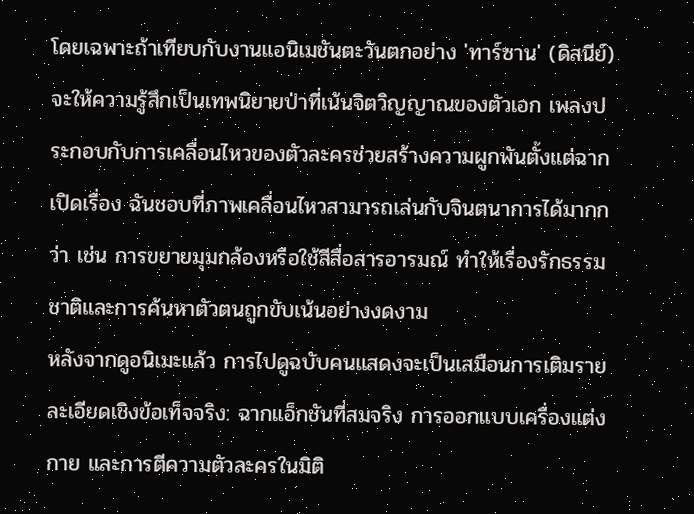โดยเฉพาะถ้าเทียบกับงานแอนิเมชันตะวันตกอย่าง 'ทาร์ซาน' (ดิสนีย์) จะให้ความรู้สึกเป็นเทพนิยายป่าที่เน้นจิตวิญญาณของตัวเอก เพลงประกอบกับการเคลื่อนไหวของตัวละครช่วยสร้างความผูกพันตั้งแต่ฉากเปิดเรื่อง ฉันชอบที่ภาพเคลื่อนไหวสามารถเล่นกับจินตนาการได้มากกว่า เช่น การขยายมุมกล้องหรือใช้สีสื่อสารอารมณ์ ทำให้เรื่องรักธรรมชาติและการค้นหาตัวตนถูกขับเน้นอย่างงดงาม
หลังจากดูอนิเมะแล้ว การไปดูฉบับคนแสดงจะเป็นเสมือนการเติมรายละเอียดเชิงข้อเท็จจริง: ฉากแอ็กชันที่สมจริง การออกแบบเครื่องแต่งกาย และการตีความตัวละครในมิติ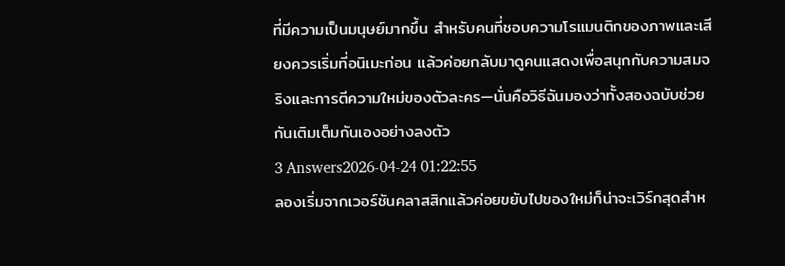ที่มีความเป็นมนุษย์มากขึ้น สำหรับคนที่ชอบความโรแมนติกของภาพและเสียงควรเริ่มที่อนิเมะก่อน แล้วค่อยกลับมาดูคนแสดงเพื่อสนุกกับความสมจริงและการตีความใหม่ของตัวละคร—นั่นคือวิธีฉันมองว่าทั้งสองฉบับช่วยกันเติมเต็มกันเองอย่างลงตัว
3 Answers2026-04-24 01:22:55
ลองเริ่มจากเวอร์ชันคลาสสิกแล้วค่อยขยับไปของใหม่ก็น่าจะเวิร์กสุดสำห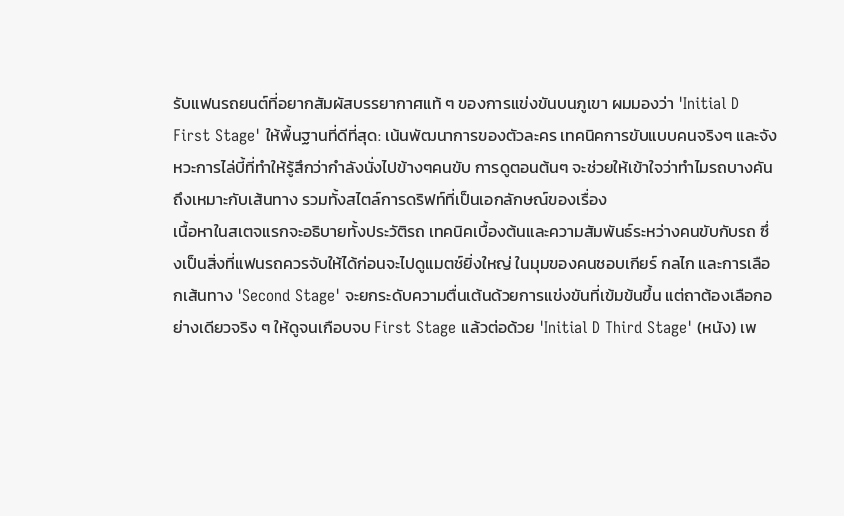รับแฟนรถยนต์ที่อยากสัมผัสบรรยากาศแท้ ๆ ของการแข่งขันบนภูเขา ผมมองว่า 'Initial D First Stage' ให้พื้นฐานที่ดีที่สุด: เน้นพัฒนาการของตัวละคร เทคนิคการขับแบบคนจริงๆ และจังหวะการไล่บี้ที่ทำให้รู้สึกว่ากำลังนั่งไปข้างๆคนขับ การดูตอนต้นๆ จะช่วยให้เข้าใจว่าทำไมรถบางคันถึงเหมาะกับเส้นทาง รวมทั้งสไตล์การดริฟท์ที่เป็นเอกลักษณ์ของเรื่อง
เนื้อหาในสเตจแรกจะอธิบายทั้งประวัติรถ เทคนิคเบื้องต้นและความสัมพันธ์ระหว่างคนขับกับรถ ซึ่งเป็นสิ่งที่แฟนรถควรจับให้ได้ก่อนจะไปดูแมตช์ยิ่งใหญ่ ในมุมของคนชอบเกียร์ กลไก และการเลือกเส้นทาง 'Second Stage' จะยกระดับความตื่นเต้นด้วยการแข่งขันที่เข้มข้นขึ้น แต่ถาต้องเลือกอย่างเดียวจริง ๆ ให้ดูจนเกือบจบ First Stage แล้วต่อด้วย 'Initial D Third Stage' (หนัง) เพ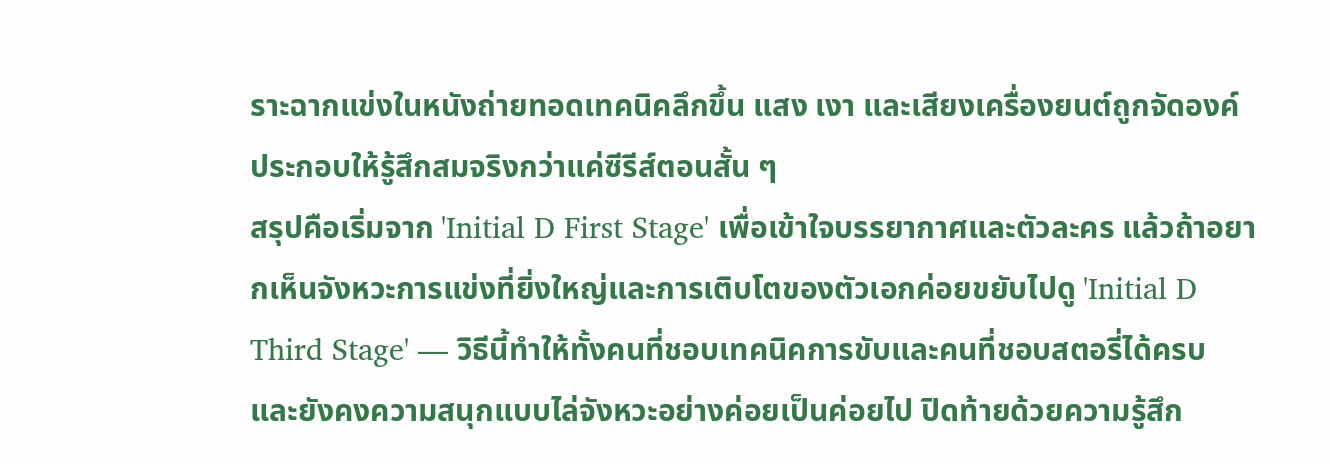ราะฉากแข่งในหนังถ่ายทอดเทคนิคลึกขึ้น แสง เงา และเสียงเครื่องยนต์ถูกจัดองค์ประกอบให้รู้สึกสมจริงกว่าแค่ซีรีส์ตอนสั้น ๆ
สรุปคือเริ่มจาก 'Initial D First Stage' เพื่อเข้าใจบรรยากาศและตัวละคร แล้วถ้าอยากเห็นจังหวะการแข่งที่ยิ่งใหญ่และการเติบโตของตัวเอกค่อยขยับไปดู 'Initial D Third Stage' — วิธีนี้ทำให้ทั้งคนที่ชอบเทคนิคการขับและคนที่ชอบสตอรี่ได้ครบ และยังคงความสนุกแบบไล่จังหวะอย่างค่อยเป็นค่อยไป ปิดท้ายด้วยความรู้สึก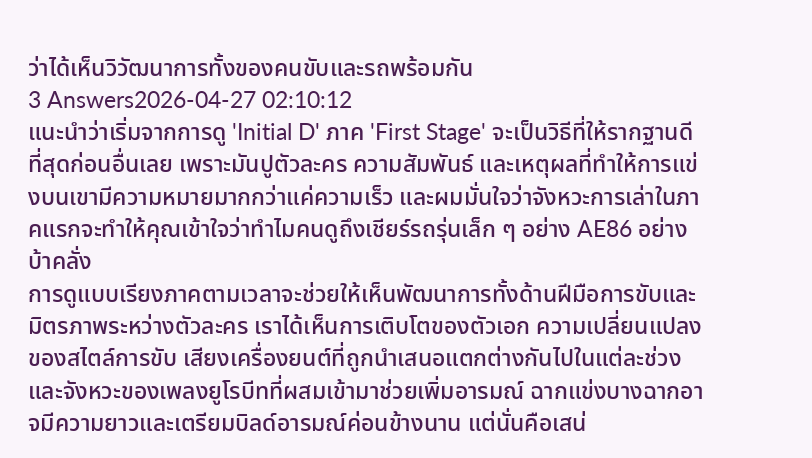ว่าได้เห็นวิวัฒนาการทั้งของคนขับและรถพร้อมกัน
3 Answers2026-04-27 02:10:12
แนะนำว่าเริ่มจากการดู 'Initial D' ภาค 'First Stage' จะเป็นวิธีที่ให้รากฐานดีที่สุดก่อนอื่นเลย เพราะมันปูตัวละคร ความสัมพันธ์ และเหตุผลที่ทำให้การแข่งบนเขามีความหมายมากกว่าแค่ความเร็ว และผมมั่นใจว่าจังหวะการเล่าในภาคแรกจะทำให้คุณเข้าใจว่าทำไมคนดูถึงเชียร์รถรุ่นเล็ก ๆ อย่าง AE86 อย่างบ้าคลั่ง
การดูแบบเรียงภาคตามเวลาจะช่วยให้เห็นพัฒนาการทั้งด้านฝีมือการขับและมิตรภาพระหว่างตัวละคร เราได้เห็นการเติบโตของตัวเอก ความเปลี่ยนแปลงของสไตล์การขับ เสียงเครื่องยนต์ที่ถูกนำเสนอแตกต่างกันไปในแต่ละช่วง และจังหวะของเพลงยูโรบีทที่ผสมเข้ามาช่วยเพิ่มอารมณ์ ฉากแข่งบางฉากอาจมีความยาวและเตรียมบิลด์อารมณ์ค่อนข้างนาน แต่นั่นคือเสน่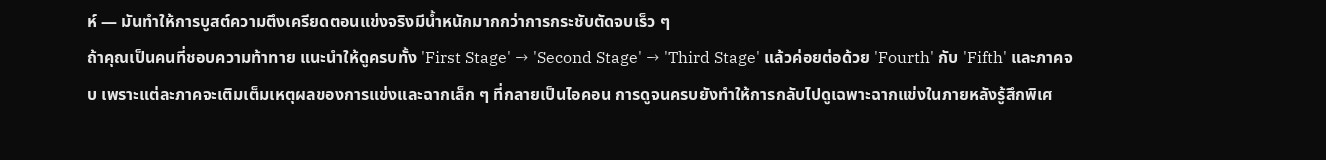ห์ — มันทำให้การบูสต์ความตึงเครียดตอนแข่งจริงมีน้ำหนักมากกว่าการกระชับตัดจบเร็ว ๆ
ถ้าคุณเป็นคนที่ชอบความท้าทาย แนะนำให้ดูครบทั้ง 'First Stage' → 'Second Stage' → 'Third Stage' แล้วค่อยต่อด้วย 'Fourth' กับ 'Fifth' และภาคจบ เพราะแต่ละภาคจะเติมเต็มเหตุผลของการแข่งและฉากเล็ก ๆ ที่กลายเป็นไอคอน การดูจนครบยังทำให้การกลับไปดูเฉพาะฉากแข่งในภายหลังรู้สึกพิเศ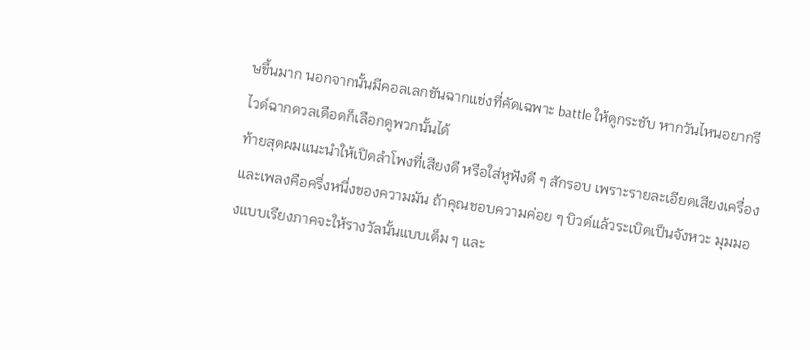ษขึ้นมาก นอกจากนั้นมีคอลเลกชันฉากแข่งที่คัดเฉพาะ battle ให้ดูกระชับ หากวันไหนอยากรีไวด์ฉากดวลเดือดก็เลือกดูพวกนั้นได้
ท้ายสุดผมแนะนำให้เปิดลำโพงที่เสียงดี หรือใส่หูฟังดี ๆ สักรอบ เพราะรายละเอียดเสียงเครื่องและเพลงคือครึ่งหนึ่งของความมัน ถ้าคุณชอบความค่อย ๆ บิวด์แล้วระเบิดเป็นจังหวะ มุมมองแบบเรียงภาคจะให้รางวัลนั้นแบบเต็ม ๆ และ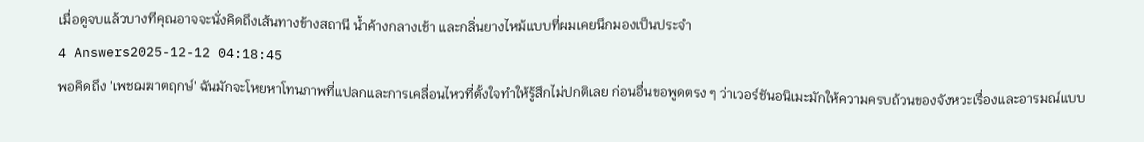เมื่อดูจบแล้วบางทีคุณอาจจะนั่งคิดถึงเส้นทางข้างสถานี น้ำค้างกลางเช้า และกลิ่นยางไหม้แบบที่ผมเคยนึกมองเป็นประจำ
4 Answers2025-12-12 04:18:45
พอคิดถึง 'เพชฌฆาตฤกษ์' ฉันมักจะโหยหาโทนภาพที่แปลกและการเคลื่อนไหวที่ตั้งใจทำให้รู้สึกไม่ปกติเลย ก่อนอื่นขอพูดตรง ๆ ว่าเวอร์ชันอนิเมะมักให้ความครบถ้วนของจังหวะเรื่องและอารมณ์แบบ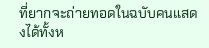ที่ยากจะถ่ายทอดในฉบับคนแสดงได้ทั้งห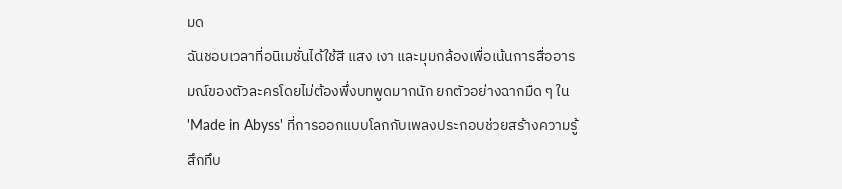มด
ฉันชอบเวลาที่อนิเมชั่นได้ใช้สี แสง เงา และมุมกล้องเพื่อเน้นการสื่ออารมณ์ของตัวละครโดยไม่ต้องพึ่งบทพูดมากนัก ยกตัวอย่างฉากมืด ๆ ใน 'Made in Abyss' ที่การออกแบบโลกกับเพลงประกอบช่วยสร้างความรู้สึกทึบ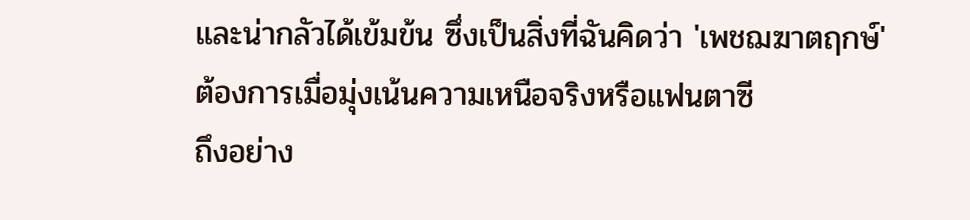และน่ากลัวได้เข้มข้น ซึ่งเป็นสิ่งที่ฉันคิดว่า 'เพชฌฆาตฤกษ์' ต้องการเมื่อมุ่งเน้นความเหนือจริงหรือแฟนตาซี
ถึงอย่าง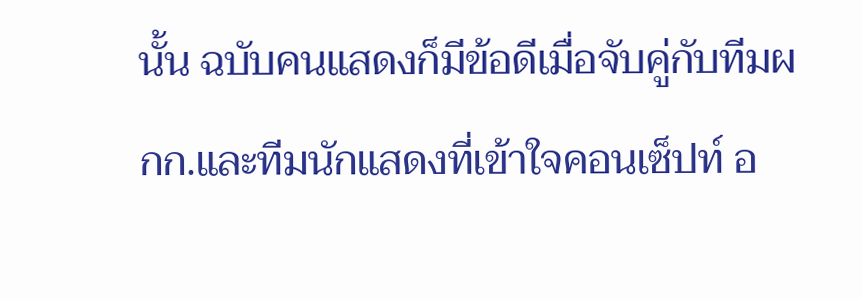นั้น ฉบับคนแสดงก็มีข้อดีเมื่อจับคู่กับทีมผกก.และทีมนักแสดงที่เข้าใจคอนเซ็ปท์ อ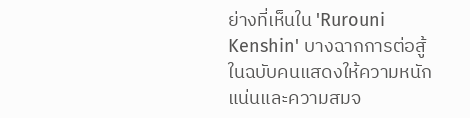ย่างที่เห็นใน 'Rurouni Kenshin' บางฉากการต่อสู้ในฉบับคนแสดงให้ความหนักแน่นและความสมจ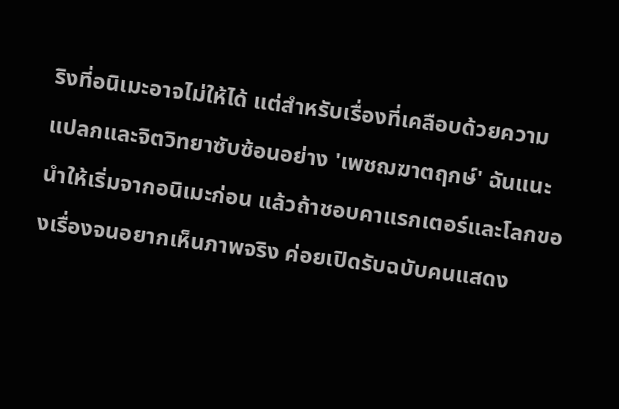ริงที่อนิเมะอาจไม่ให้ได้ แต่สำหรับเรื่องที่เคลือบด้วยความแปลกและจิตวิทยาซับซ้อนอย่าง 'เพชฌฆาตฤกษ์' ฉันแนะนำให้เริ่มจากอนิเมะก่อน แล้วถ้าชอบคาแรกเตอร์และโลกของเรื่องจนอยากเห็นภาพจริง ค่อยเปิดรับฉบับคนแสดง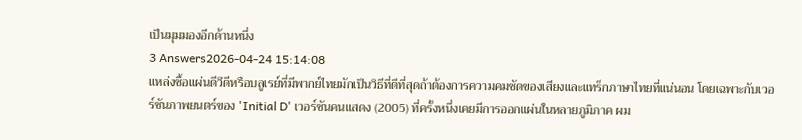เป็นมุมมองอีกด้านหนึ่ง
3 Answers2026-04-24 15:14:08
แหล่งซื้อแผ่นดีวีดีหรือบลูเรย์ที่มีพากย์ไทยมักเป็นวิธีที่ดีที่สุดถ้าต้องการความคมชัดของเสียงและแทร็กภาษาไทยที่แน่นอน โดยเฉพาะกับเวอร์ชันภาพยนตร์ของ 'Initial D' เวอร์ชันคนแสดง (2005) ที่ครั้งหนึ่งเคยมีการออกแผ่นในหลายภูมิภาค ผม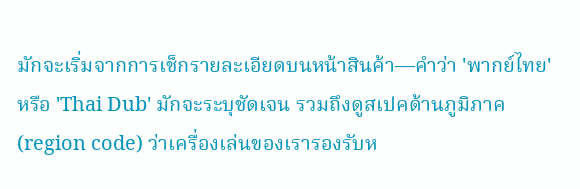มักจะเริ่มจากการเช็กรายละเอียดบนหน้าสินค้า—คำว่า 'พากย์ไทย' หรือ 'Thai Dub' มักจะระบุชัดเจน รวมถึงดูสเปคด้านภูมิภาค (region code) ว่าเครื่องเล่นของเรารองรับห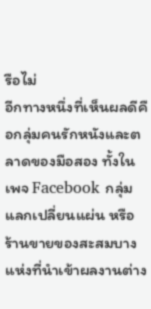รือไม่
อีกทางหนึ่งที่เห็นผลดีคือกลุ่มคนรักหนังและตลาดของมือสอง ทั้งในเพจ Facebook กลุ่มแลกเปลี่ยนแผ่น หรือร้านขายของสะสมบางแห่งที่นำเข้าผลงานต่าง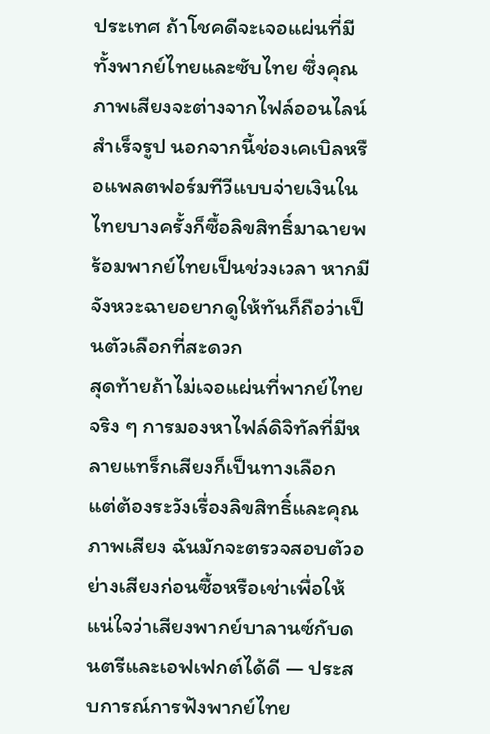ประเทศ ถ้าโชคดีจะเจอแผ่นที่มีทั้งพากย์ไทยและซับไทย ซึ่งคุณภาพเสียงจะต่างจากไฟล์ออนไลน์สำเร็จรูป นอกจากนี้ช่องเคเบิลหรือแพลตฟอร์มทีวีแบบจ่ายเงินในไทยบางครั้งก็ซื้อลิขสิทธิ์มาฉายพร้อมพากย์ไทยเป็นช่วงเวลา หากมีจังหวะฉายอยากดูให้ทันก็ถือว่าเป็นตัวเลือกที่สะดวก
สุดท้ายถ้าไม่เจอแผ่นที่พากย์ไทยจริง ๆ การมองหาไฟล์ดิจิทัลที่มีหลายแทร็กเสียงก็เป็นทางเลือก แต่ต้องระวังเรื่องลิขสิทธิ์และคุณภาพเสียง ฉันมักจะตรวจสอบตัวอย่างเสียงก่อนซื้อหรือเช่าเพื่อให้แน่ใจว่าเสียงพากย์บาลานซ์กับดนตรีและเอฟเฟกต์ได้ดี — ประสบการณ์การฟังพากย์ไทย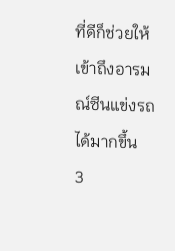ที่ดีก็ช่วยให้เข้าถึงอารมณ์ซีนแข่งรถได้มากขึ้น
3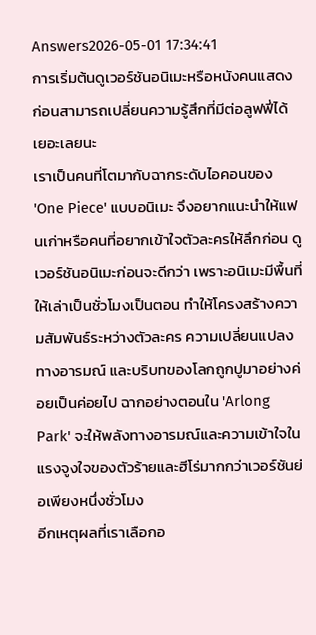Answers2026-05-01 17:34:41
การเริ่มต้นดูเวอร์ชันอนิเมะหรือหนังคนแสดงก่อนสามารถเปลี่ยนความรู้สึกที่มีต่อลูฟฟี่ได้เยอะเลยนะ
เราเป็นคนที่โตมากับฉากระดับไอคอนของ 'One Piece' แบบอนิเมะ จึงอยากแนะนำให้แฟนเก่าหรือคนที่อยากเข้าใจตัวละครให้ลึกก่อน ดูเวอร์ชันอนิเมะก่อนจะดีกว่า เพราะอนิเมะมีพื้นที่ให้เล่าเป็นชั่วโมงเป็นตอน ทำให้โครงสร้างความสัมพันธ์ระหว่างตัวละคร ความเปลี่ยนแปลงทางอารมณ์ และบริบทของโลกถูกปูมาอย่างค่อยเป็นค่อยไป ฉากอย่างตอนใน 'Arlong Park' จะให้พลังทางอารมณ์และความเข้าใจในแรงจูงใจของตัวร้ายและฮีโร่มากกว่าเวอร์ชันย่อเพียงหนึ่งชั่วโมง
อีกเหตุผลที่เราเลือกอ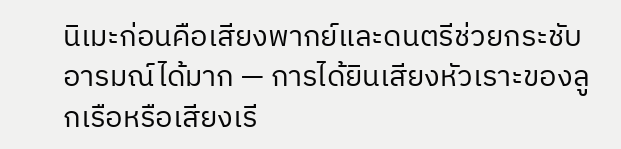นิเมะก่อนคือเสียงพากย์และดนตรีช่วยกระชับอารมณ์ได้มาก — การได้ยินเสียงหัวเราะของลูกเรือหรือเสียงเรี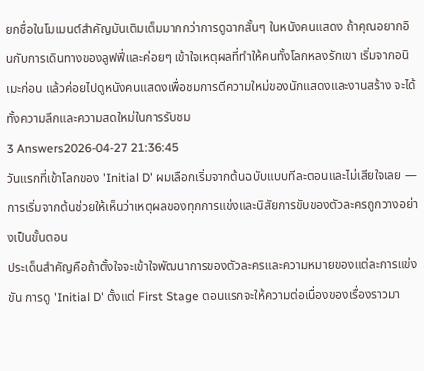ยกชื่อในโมเมนต์สำคัญมันเติมเต็มมากกว่าการดูฉากสั้นๆ ในหนังคนแสดง ถ้าคุณอยากอินกับการเดินทางของลูฟฟี่และค่อยๆ เข้าใจเหตุผลที่ทำให้คนทั้งโลกหลงรักเขา เริ่มจากอนิเมะก่อน แล้วค่อยไปดูหนังคนแสดงเพื่อชมการตีความใหม่ของนักแสดงและงานสร้าง จะได้ทั้งความลึกและความสดใหม่ในการรับชม
3 Answers2026-04-27 21:36:45
วันแรกที่เข้าโลกของ 'Initial D' ผมเลือกเริ่มจากต้นฉบับแบบทีละตอนและไม่เสียใจเลย — การเริ่มจากต้นช่วยให้เห็นว่าเหตุผลของทุกการแข่งและนิสัยการขับของตัวละครถูกวางอย่างเป็นขั้นตอน
ประเด็นสำคัญคือถ้าตั้งใจจะเข้าใจพัฒนาการของตัวละครและความหมายของแต่ละการแข่งขัน การดู 'Initial D' ตั้งแต่ First Stage ตอนแรกจะให้ความต่อเนื่องของเรื่องราวมา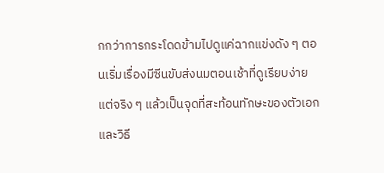กกว่าการกระโดดข้ามไปดูแค่ฉากแข่งดัง ๆ ตอนเริ่มเรื่องมีซีนขับส่งนมตอนเช้าที่ดูเรียบง่ายแต่จริง ๆ แล้วเป็นจุดที่สะท้อนทักษะของตัวเอกและวิธี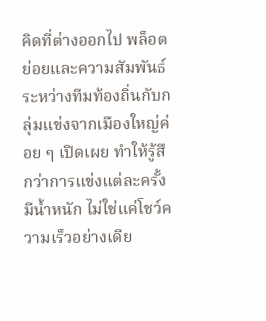คิดที่ต่างออกไป พล็อตย่อยและความสัมพันธ์ระหว่างทีมท้องถิ่นกับกลุ่มแข่งจากเมืองใหญ่ค่อย ๆ เปิดเผย ทำให้รู้สึกว่าการแข่งแต่ละครั้งมีน้ำหนัก ไม่ใช่แค่โชว์ความเร็วอย่างเดีย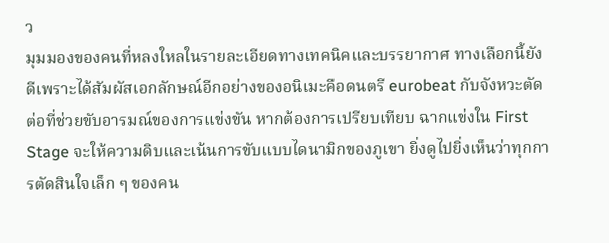ว
มุมมองของคนที่หลงใหลในรายละเอียดทางเทคนิคและบรรยากาศ ทางเลือกนี้ยังดีเพราะได้สัมผัสเอกลักษณ์อีกอย่างของอนิเมะคือดนตรี eurobeat กับจังหวะตัดต่อที่ช่วยขับอารมณ์ของการแข่งขัน หากต้องการเปรียบเทียบ ฉากแข่งใน First Stage จะให้ความดิบและเน้นการขับแบบไดนามิกของภูเขา ยิ่งดูไปยิ่งเห็นว่าทุกการตัดสินใจเล็ก ๆ ของคน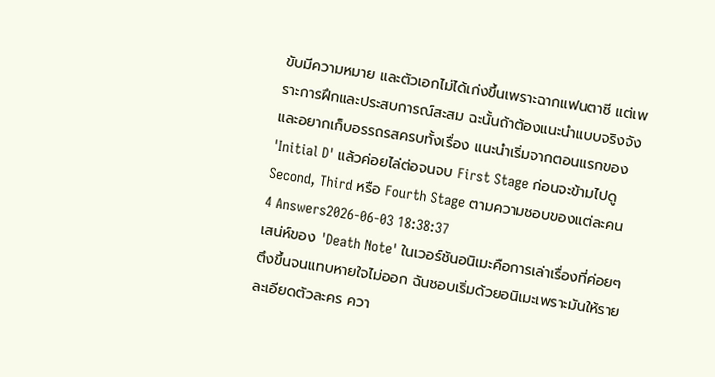ขับมีความหมาย และตัวเอกไม่ได้เก่งขึ้นเพราะฉากแฟนตาซี แต่เพราะการฝึกและประสบการณ์สะสม ฉะนั้นถ้าต้องแนะนำแบบจริงจังและอยากเก็บอรรถรสครบทั้งเรื่อง แนะนำเริ่มจากตอนแรกของ 'Initial D' แล้วค่อยไล่ต่อจนจบ First Stage ก่อนจะข้ามไปดู Second, Third หรือ Fourth Stage ตามความชอบของแต่ละคน
4 Answers2026-06-03 18:38:37
เสน่ห์ของ 'Death Note' ในเวอร์ชันอนิเมะคือการเล่าเรื่องที่ค่อยๆ ตึงขึ้นจนแทบหายใจไม่ออก ฉันชอบเริ่มด้วยอนิเมะเพราะมันให้รายละเอียดตัวละคร ควา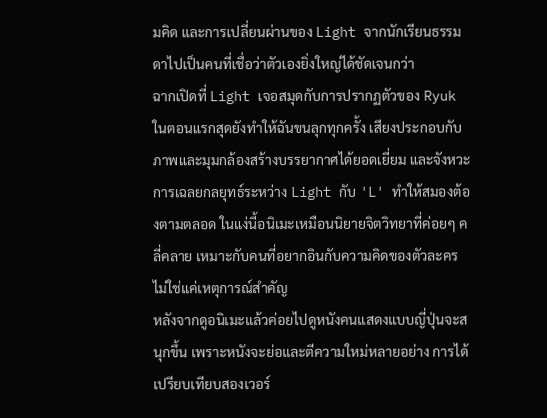มคิด และการเปลี่ยนผ่านของ Light จากนักเรียนธรรมดาไปเป็นคนที่เชื่อว่าตัวเองยิ่งใหญ่ได้ชัดเจนกว่า
ฉากเปิดที่ Light เจอสมุดกับการปรากฏตัวของ Ryuk ในตอนแรกสุดยังทำให้ฉันขนลุกทุกครั้ง เสียงประกอบกับภาพและมุมกล้องสร้างบรรยากาศได้ยอดเยี่ยม และจังหวะการเฉลยกลยุทธ์ระหว่าง Light กับ 'L' ทำให้สมองต้องตามตลอด ในแง่นี้อนิเมะเหมือนนิยายจิตวิทยาที่ค่อยๆ คลี่คลาย เหมาะกับคนที่อยากอินกับความคิดของตัวละคร ไม่ใช่แค่เหตุการณ์สำคัญ
หลังจากดูอนิเมะแล้วค่อยไปดูหนังคนแสดงแบบญี่ปุ่นจะสนุกขึ้น เพราะหนังจะย่อและตีความใหม่หลายอย่าง การได้เปรียบเทียบสองเวอร์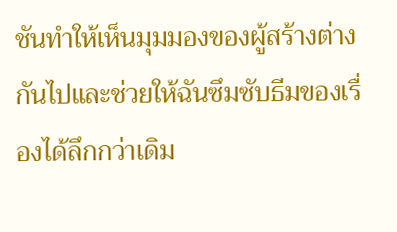ชันทำให้เห็นมุมมองของผู้สร้างต่างกันไปและช่วยให้ฉันซึมซับธีมของเรื่องได้ลึกกว่าเดิม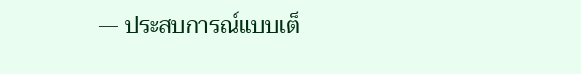— ประสบการณ์แบบเต็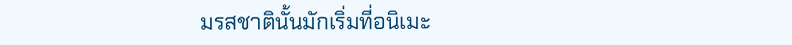มรสชาตินั้นมักเริ่มที่อนิเมะ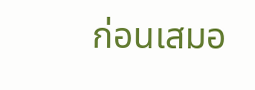ก่อนเสมอ